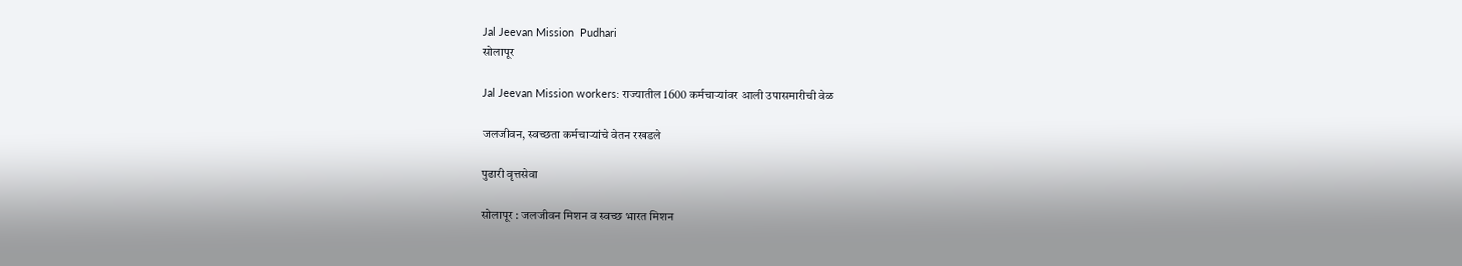Jal Jeevan Mission  Pudhari
सोलापूर

Jal Jeevan Mission workers: राज्यातील 1600 कर्मचाऱ्यांवर आली उपासमारीची वेळ

जलजीवन, स्वच्छता कर्मचाऱ्यांचे वेतन रखडले

पुढारी वृत्तसेवा

सोलापूर : जलजीवन मिशन व स्वच्छ भारत मिशन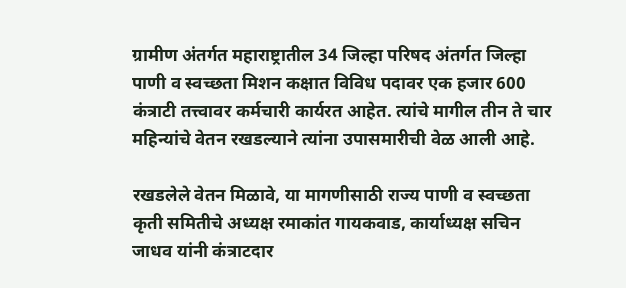ग्रामीण अंतर्गत महाराष्ट्रातील 34 जिल्हा परिषद अंतर्गत जिल्हा पाणी व स्वच्छता मिशन कक्षात विविध पदावर एक हजार 600 कंत्राटी तत्त्वावर कर्मचारी कार्यरत आहेत. त्यांचे मागील तीन ते चार महिन्यांचे वेतन रखडल्याने त्यांना उपासमारीची वेळ आली आहे.

रखडलेले वेतन मिळावे, या मागणीसाठी राज्य पाणी व स्वच्छता कृती समितीचे अध्यक्ष रमाकांत गायकवाड, कार्याध्यक्ष सचिन जाधव यांनी कंत्राटदार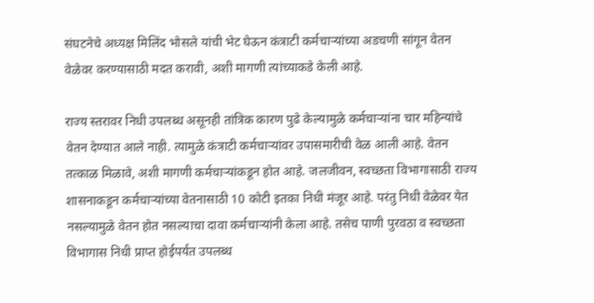संघटनेचे अध्यक्ष मिलिंद भोसले यांची भेट घेऊन कंत्राटी कर्मचाऱ्यांच्या अडचणी सांगून वेतन वेळेवर करण्यासाठी मदत करावी, अशी मागणी त्यांच्याकडे केली आहे.

राज्य स्तरावर निधी उपलब्ध असूनही तांत्रिक कारण पुढे केल्यामुळे कर्मचाऱ्यांना चार महिन्यांचे वेतन देण्यात आले नाही. त्यामुळे कंत्राटी कर्मचाऱ्यांवर उपासमारीची वेळ आली आहे. वेतन तत्काळ मिळावे, अशी मागणी कर्मचाऱ्यांकडून होत आहे. जलजीवन, स्वच्छता विभागासाठी राज्य शासनाकडून कर्मचाऱ्यांच्या वेतनासाठी 10 कोटी इतका निधी मंजूर आहे. परंतु निधी वेळेवर येत नसल्यामुळे वेतन होत नसल्याचा दावा कर्मचाऱ्यांनी केला आहे. तसेच पाणी पुरवठा व स्वच्छता विभागास निधी प्राप्त होईपर्यंत उपलब्ध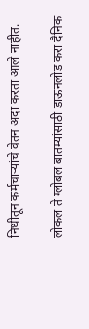निधीतून कर्मचाऱ्यांचे वेतन अदा करता आले नाहीत.

लोकल ते ग्लोबल बातम्यांसाठी डाऊनलोड करा दैनिक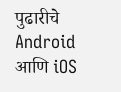पुढारीचे Android आणि iOS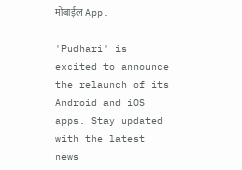मोबाईल App.

'Pudhari' is excited to announce the relaunch of its Android and iOS apps. Stay updated with the latest news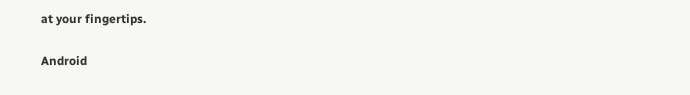at your fingertips.

Android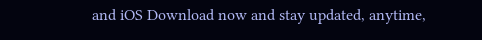and iOS Download now and stay updated, anytime,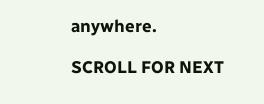anywhere.

SCROLL FOR NEXT